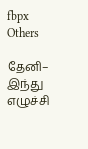fbpx
Others

தேனி– இந்து எழுச்சி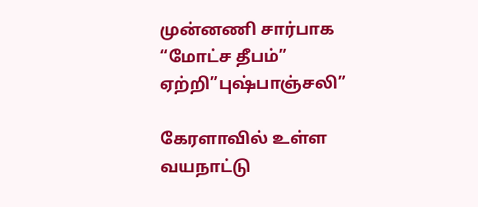முன்னணி சார்பாக “மோட்ச தீபம்” ஏற்றி”புஷ்பாஞ்சலி”

கேரளாவில் உள்ள வயநாட்டு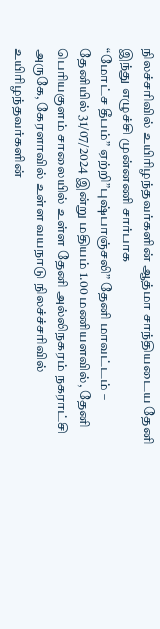நிலச்சரிவில் உயிரிழந்தவர்களின் ஆத்மா சாந்தியடைய தேனி இந்து எழுச்சி முன்னணி சார்பாக
“மோட்ச தீபம்” ஏற்றி”புஷ்பாஞ்சலி” தேனி மாவட்டம் – தேனியில் 31/07/2024 இன்று மதியம் 1.00 மணியளவில், தேனி பெரியகுளம் சாலையில் உள்ள தேனி அல்லிநகரம் நகராட்சி அருகே, கேரளாவில் உள்ள வயநாடு நிலச்ச்சரிவில் உயிரிழந்தவர்களின்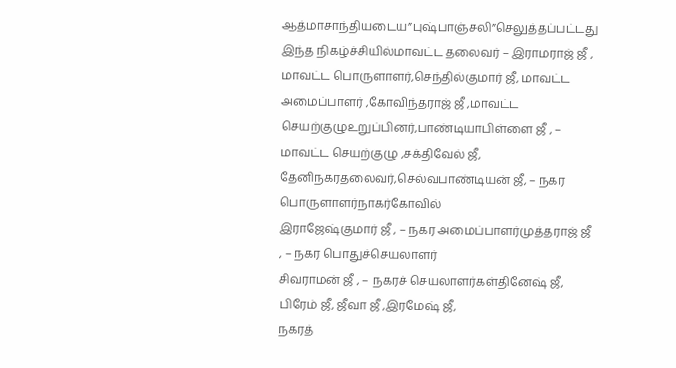ஆத்மாசாந்தியடைய”புஷ்பாஞ்சலி”செலுத்தப்பட்டது இந்த நிகழ்ச்சியில்மாவட்ட தலைவர் – இராமராஜ் ஜீ , மாவட்ட பொருளாளர்,செந்தில்குமார் ஜீ, மாவட்ட அமைப்பாளர் ,கோவிந்தராஜ் ஜீ ,மாவட்ட செயற்குழுஉறுப்பினர்,பாண்டியாபிள்ளை ஜீ , – மாவட்ட செயற்குழு ,சக்திவேல் ஜீ, தேனிநகரதலைவர்,செல்வபாண்டியன் ஜீ, – நகர பொருளாளர்நாகர்கோவில்
இராஜேஷ்குமார் ஜீ , – நகர அமைப்பாளர்முத்தராஜ் ஜீ , – நகர பொதுச்செயலாளர்
சிவராமன் ஜீ , – நகரச் செயலாளர்கள்தினேஷ் ஜீ, பிரேம் ஜீ, ஜீவா ஜீ ,இரமேஷ் ஜீ,
நகரத்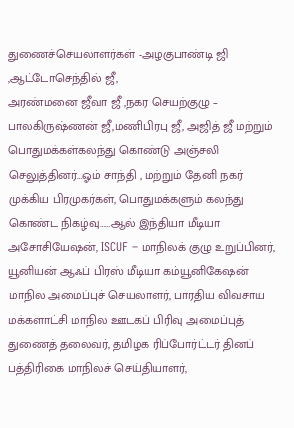துணைச்செயலாளர்கள் -அழகுபாண்டி ஜி ,ஆட்டோசெந்தில் ஜீ,
அரண்மனை ஜீவா ஜீ ,நகர செயற்குழு – பாலகிருஷ்ணன் ஜீ,மணிபிரபு ஜீ, அஜித் ஜீ மற்றும் பொதுமக்கள்கலந்து கொண்டு அஞ்சலி செலுத்தினர்…ஓம் சாந்தி , மற்றும் தேனி நகர் முக்கிய பிரமுகர்கள், பொதுமக்களும் கலந்து கொண்ட நிகழ்வு……ஆல் இந்தியா மீடியா அசோசியேஷன், ISCUF – மாநிலக் குழு உறுப்பினர், யூனியன் ஆஃப் பிரஸ் மீடியா கம்யூனிகேஷன் மாநில அமைப்புச் செயலாளர், பாரதிய விவசாய மக்களாட்சி மாநில ஊடகப் பிரிவு அமைப்புத் துணைத் தலைவர், தமிழக ரிப்போர்ட்டர் தினப் பத்திரிகை மாநிலச் செய்தியாளர்,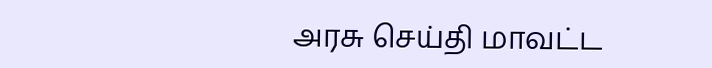அரசு செய்தி மாவட்ட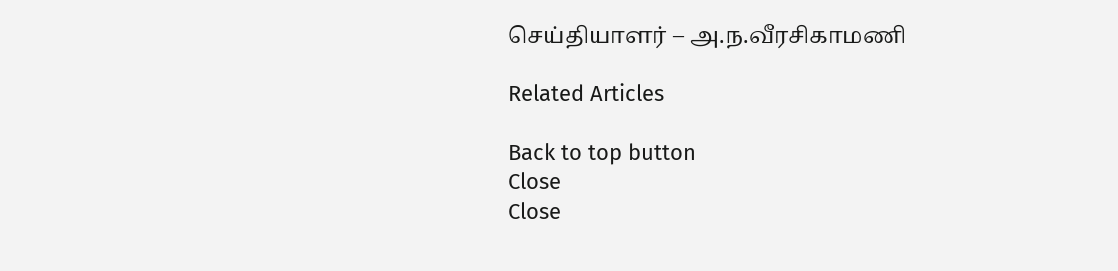செய்தியாளர் – அ.ந.வீரசிகாமணி

Related Articles

Back to top button
Close
Close